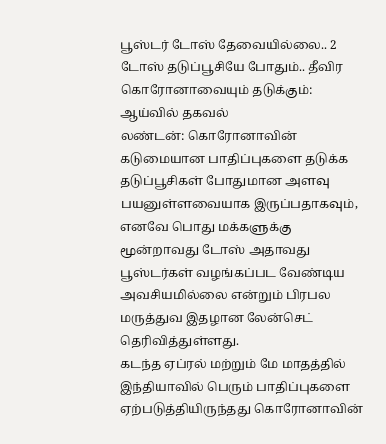பூஸ்டர் டோஸ் தேவையில்லை.. 2 டோஸ் தடுப்பூசியே போதும்.. தீவிர கொரோனாவையும் தடுக்கும்: ஆய்வில் தகவல்
லண்டன்: கொரோனாவின் கடுமையான பாதிப்புகளை தடுக்க தடுப்பூசிகள் போதுமான அளவு பயனுள்ளவையாக இருப்பதாகவும், எனவே பொது மக்களுக்கு மூன்றாவது டோஸ் அதாவது பூஸ்டர்கள் வழங்கப்பட வேண்டிய அவசியமில்லை என்றும் பிரபல மருத்துவ இதழான லேன்செட் தெரிவித்துள்ளது.
கடந்த ஏப்ரல் மற்றும் மே மாதத்தில் இந்தியாவில் பெரும் பாதிப்புகளை ஏற்படுத்தியிருந்தது கொரோனாவின்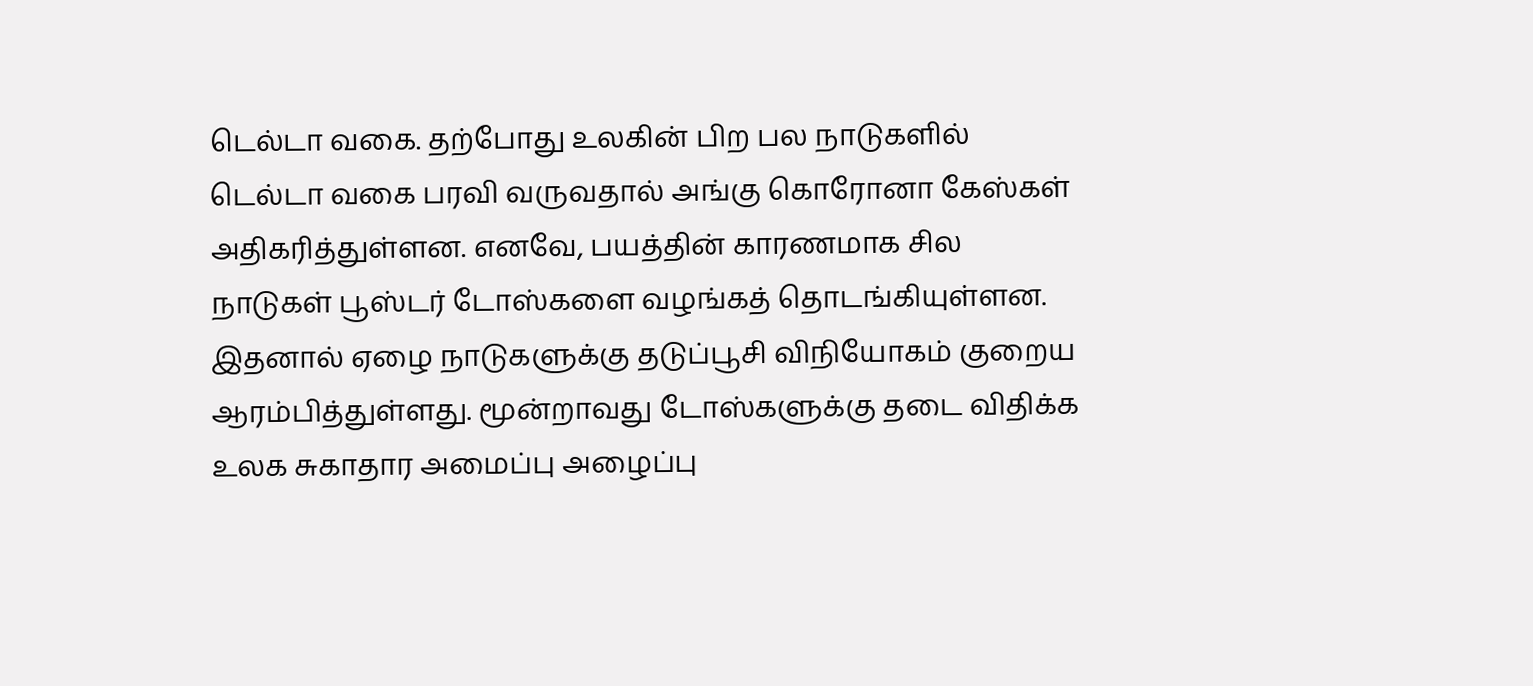டெல்டா வகை. தற்போது உலகின் பிற பல நாடுகளில் டெல்டா வகை பரவி வருவதால் அங்கு கொரோனா கேஸ்கள் அதிகரித்துள்ளன. எனவே, பயத்தின் காரணமாக சில நாடுகள் பூஸ்டர் டோஸ்களை வழங்கத் தொடங்கியுள்ளன.
இதனால் ஏழை நாடுகளுக்கு தடுப்பூசி விநியோகம் குறைய ஆரம்பித்துள்ளது. மூன்றாவது டோஸ்களுக்கு தடை விதிக்க உலக சுகாதார அமைப்பு அழைப்பு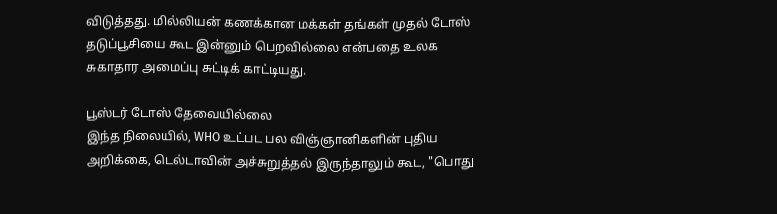விடுத்தது. மில்லியன் கணக்கான மக்கள் தங்கள் முதல் டோஸ் தடுப்பூசியை கூட இன்னும் பெறவில்லை என்பதை உலக சுகாதார அமைப்பு சுட்டிக் காட்டியது.

பூஸ்டர் டோஸ் தேவையில்லை
இந்த நிலையில், WHO உட்பட பல விஞ்ஞானிகளின் புதிய அறிக்கை, டெல்டாவின் அச்சுறுத்தல் இருந்தாலும் கூட, "பொது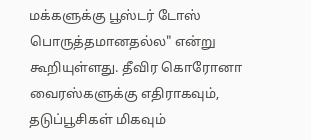மக்களுக்கு பூஸ்டர் டோஸ் பொருத்தமானதல்ல" என்று கூறியுள்ளது. தீவிர கொரோனா வைரஸ்களுக்கு எதிராகவும், தடுப்பூசிகள் மிகவும்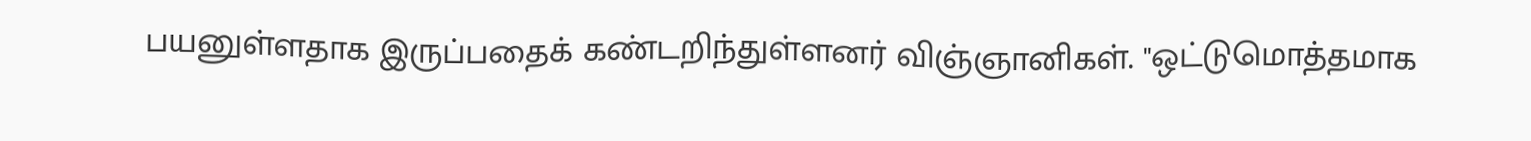பயனுள்ளதாக இருப்பதைக் கண்டறிந்துள்ளனர் விஞ்ஞானிகள். "ஒட்டுமொத்தமாக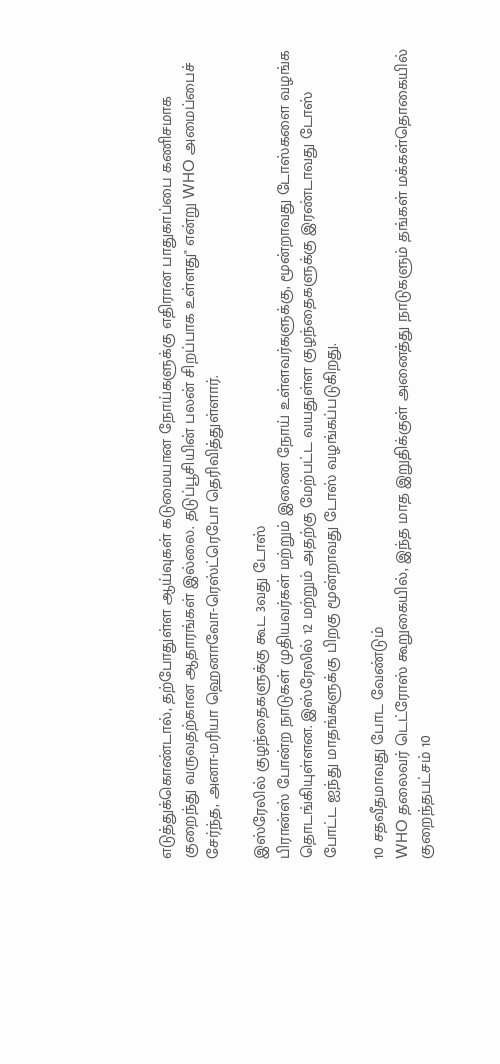எடுத்துக்கொண்டால், தற்போதுள்ள ஆய்வுகள் கடுமையான நோய்களுக்கு எதிரான பாதுகாப்பை கணிசமாக குறைந்து வருவதற்கான ஆதாரங்கள் இல்லை. தடுப்பூசியின் பலன் சிறப்பாக உள்ளது" என்று WHO அமைப்பைச் சேர்ந்த, அனா-மரியா ஹெனாவோ-ரெஸ்ட்ரெபோ தெரிவித்துள்ளார்.

இஸ்ரேலில் குழந்தைகளுக்கு கூட 3வது டோஸ்
பிரான்ஸ் போன்ற நாடுகள் முதியவர்கள் மற்றும் இணை நோய் உள்ளவர்களுக்கு, மூன்றாவது டோஸ்களை வழங்க தொடங்கியுள்ளன. இஸ்ரேலில் 12 மற்றும் அதற்கு மேற்பட்ட வயதுள்ள குழந்தைகளுக்கு இரண்டாவது டோஸ் போட்ட ஐந்து மாதங்களுக்கு பிறகு மூன்றாவது டோஸ் வழங்கப்படுகிறது.

10 சதவீதமாவது போட வேண்டும்
WHO தலைவர் டெட்ரோஸ் கூறுகையில், இந்த மாத இறுதிக்குள் அனைத்து நாடுகளும் தங்கள் மக்கள்தொகையில் குறைந்தபட்சம் 10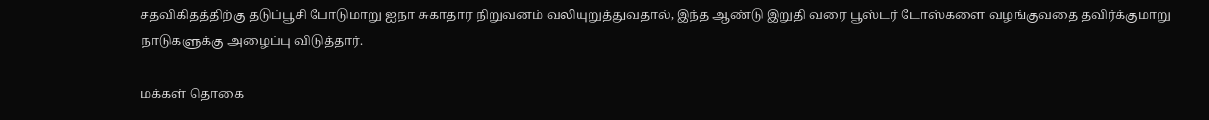சதவிகிதத்திற்கு தடுப்பூசி போடுமாறு ஐநா சுகாதார நிறுவனம் வலியுறுத்துவதால், இந்த ஆண்டு இறுதி வரை பூஸ்டர் டோஸ்களை வழங்குவதை தவிர்க்குமாறு நாடுகளுக்கு அழைப்பு விடுத்தார்.

மக்கள் தொகை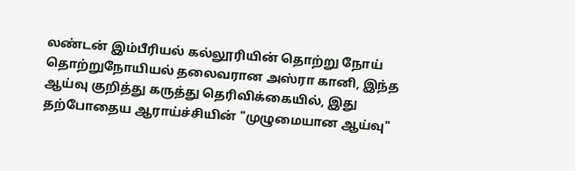லண்டன் இம்பீரியல் கல்லூரியின் தொற்று நோய் தொற்றுநோயியல் தலைவரான அஸ்ரா கானி, இந்த ஆய்வு குறித்து கருத்து தெரிவிக்கையில், இது தற்போதைய ஆராய்ச்சியின் "முழுமையான ஆய்வு"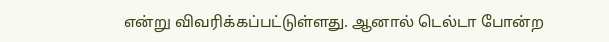என்று விவரிக்கப்பட்டுள்ளது. ஆனால் டெல்டா போன்ற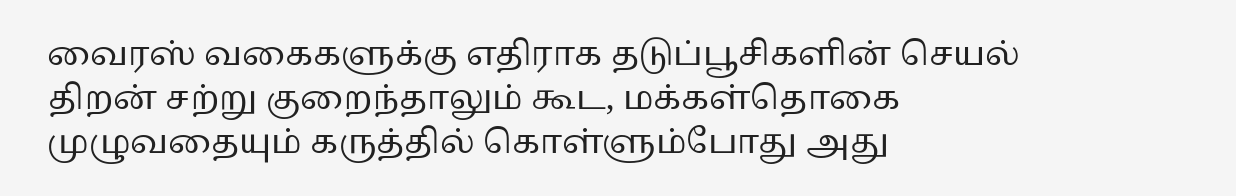வைரஸ் வகைகளுக்கு எதிராக தடுப்பூசிகளின் செயல் திறன் சற்று குறைந்தாலும் கூட, மக்கள்தொகை முழுவதையும் கருத்தில் கொள்ளும்போது அது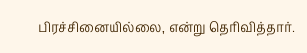பிரச்சினையில்லை, என்று தெரிவித்தார்.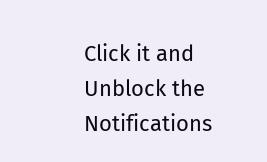Click it and Unblock the Notifications